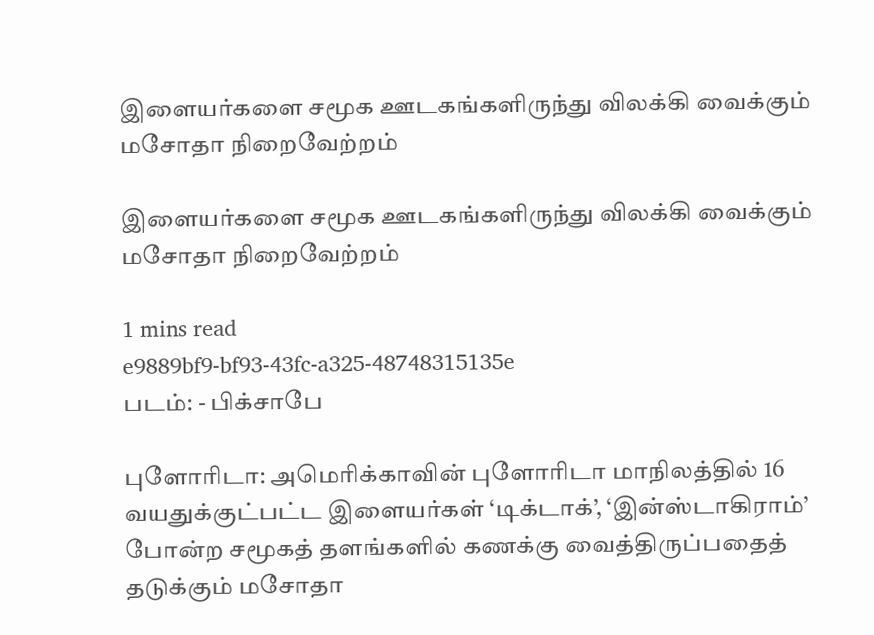இளையர்களை சமூக ஊடகங்களிருந்து விலக்கி வைக்கும் மசோதா நிறைவேற்றம்

இளையர்களை சமூக ஊடகங்களிருந்து விலக்கி வைக்கும் மசோதா நிறைவேற்றம்

1 mins read
e9889bf9-bf93-43fc-a325-48748315135e
படம்: - பிக்சாபே

புளோரிடா: அமெரிக்காவின் புளோரிடா மாநிலத்தில் 16 வயதுக்குட்பட்ட இளையர்கள் ‘டிக்டாக்’, ‘இன்ஸ்டாகிராம்’ போன்ற சமூகத் தளங்களில் கணக்கு வைத்திருப்பதைத் தடுக்கும் மசோதா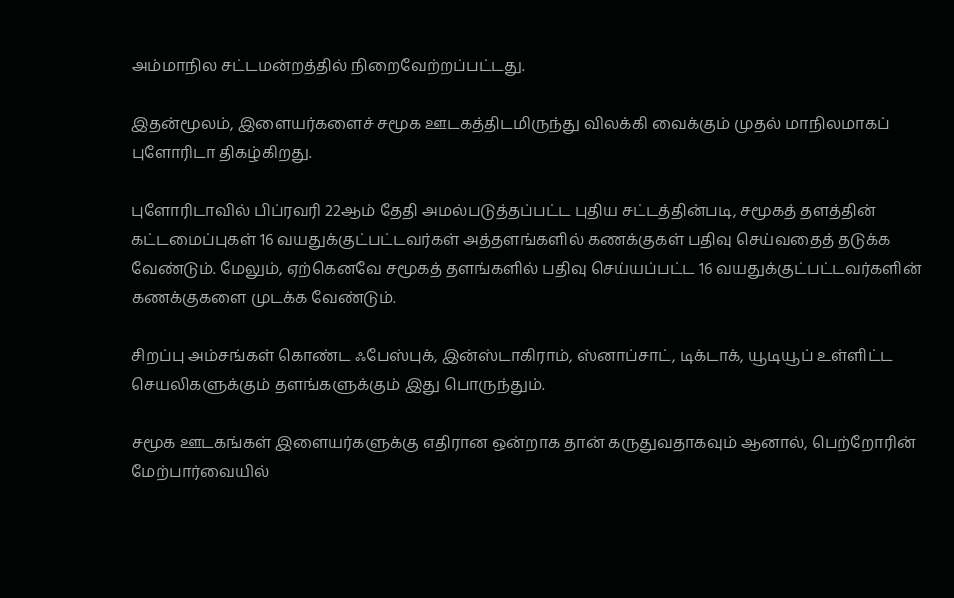அம்மாநில சட்டமன்றத்தில் நிறைவேற்றப்பட்டது.

இதன்மூலம், இளையர்களைச் சமூக ஊடகத்திடமிருந்து விலக்கி வைக்கும் முதல் மாநிலமாகப் புளோரிடா திகழ்கிறது.

புளோரிடாவில் பிப்ரவரி 22ஆம் தேதி அமல்படுத்தப்பட்ட புதிய சட்டத்தின்படி, சமூகத் தளத்தின் கட்டமைப்புகள் 16 வயதுக்குட்பட்டவர்கள் அத்தளங்களில் கணக்குகள் பதிவு செய்வதைத் தடுக்க வேண்டும். மேலும், ஏற்கெனவே சமூகத் தளங்களில் பதிவு செய்யப்பட்ட 16 வயதுக்குட்பட்டவர்களின் கணக்குகளை முடக்க வேண்டும்.

சிறப்பு அம்சங்கள் கொண்ட ஃபேஸ்புக், இன்ஸ்டாகிராம், ஸ்னாப்சாட், டிக்டாக், யூடியூப் உள்ளிட்ட செயலிகளுக்கும் தளங்களுக்கும் இது பொருந்தும்.

சமூக ஊடகங்கள் இளையர்களுக்கு எதிரான ஒன்றாக தான் கருதுவதாகவும் ஆனால், பெற்றோரின் மேற்பார்வையில்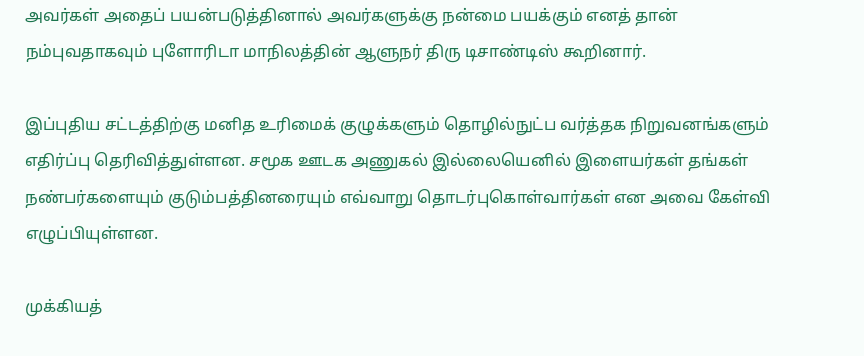அவர்கள் அதைப் பயன்படுத்தினால் அவர்களுக்கு நன்மை பயக்கும் எனத் தான் நம்புவதாகவும் புளோரிடா மாநிலத்தின் ஆளுநர் திரு டிசாண்டிஸ் கூறினார்.

இப்புதிய சட்டத்திற்கு மனித உரிமைக் குழுக்களும் தொழில்நுட்ப வர்த்தக நிறுவனங்களும் எதிர்ப்பு தெரிவித்துள்ளன. சமூக ஊடக அணுகல் இல்லையெனில் இளையர்கள் தங்கள் நண்பர்களையும் குடும்பத்தினரையும் எவ்வாறு தொடர்புகொள்வார்கள் என அவை கேள்வி எழுப்பியுள்ளன.

முக்கியத்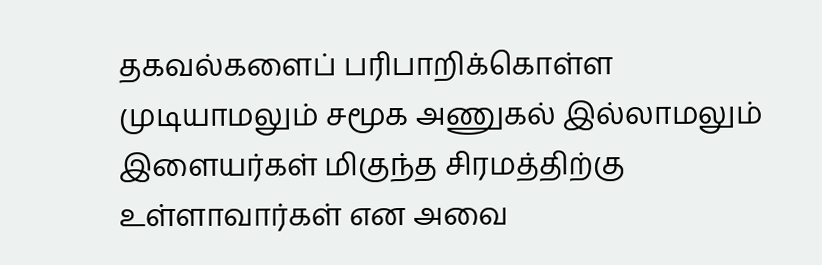தகவல்களைப் பரிபாறிக்கொள்ள முடியாமலும் சமூக அணுகல் இல்லாமலும் இளையர்கள் மிகுந்த சிரமத்திற்கு உள்ளாவார்கள் என அவை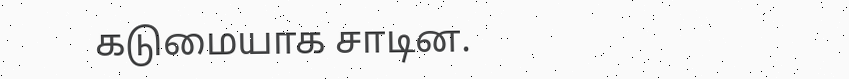கடுமையாக சாடின.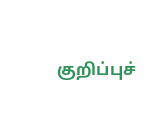குறிப்புச்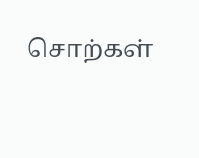சொற்கள்